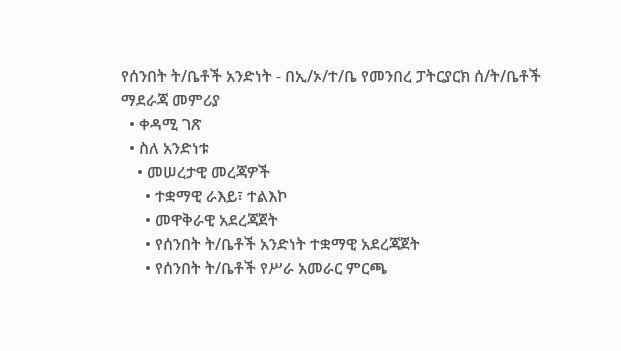የሰንበት ት/ቤቶች አንድነት - በኢ/ኦ/ተ/ቤ የመንበረ ፓትርያርክ ሰ/ት/ቤቶች ማደራጃ መምሪያ
  • ቀዳሚ ገጽ
  • ስለ አንድነቱ
    • መሠረታዊ መረጃዎች
      • ተቋማዊ ራእይ፣ ተልእኮ
      • መዋቅራዊ አደረጃጀት
      • የሰንበት ት/ቤቶች አንድነት ተቋማዊ አደረጃጀት
      • የሰንበት ት/ቤቶች የሥራ አመራር ምርጫ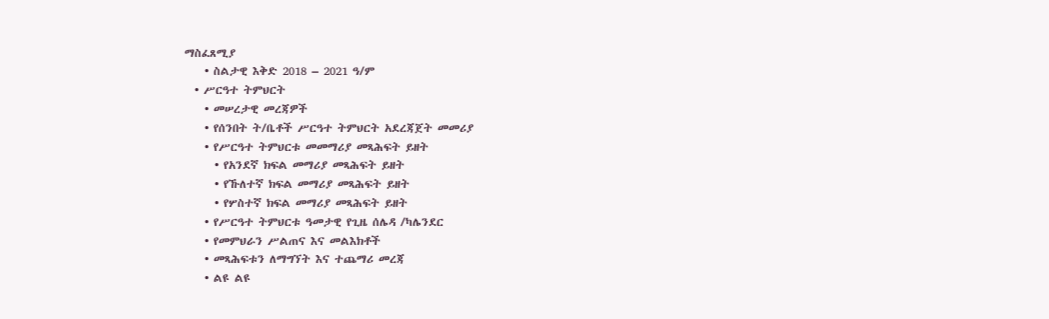ማስፈጸሚያ
    • ስልታዊ እቅድ 2018 – 2021 ዓ/ም
  • ሥርዓተ ትምህርት
    • መሠረታዊ መረጃዎች
    • የሰንበት ት/ቤቶች ሥርዓተ ትምህርት አደረጃጀት መመሪያ
    • የሥርዓተ ትምህርቱ መመማሪያ መጻሕፍት ይዘት
      • የአንደኛ ክፍል መማሪያ መጻሕፍት ይዘት
      • የኹለተኛ ክፍል መማሪያ መጻሕፍት ይዘት
      • የሦስተኛ ክፍል መማሪያ መጻሕፍት ይዘት
    • የሥርዓተ ትምህርቱ ዓመታዊ የጊዜ ሰሌዳ /ካሌንደር
    • የመምህራን ሥልጠና እና መልእክቶች
    • መጻሕፍቱን ለማግኘት እና ተጨማሪ መረጃ
    • ልዩ ልዩ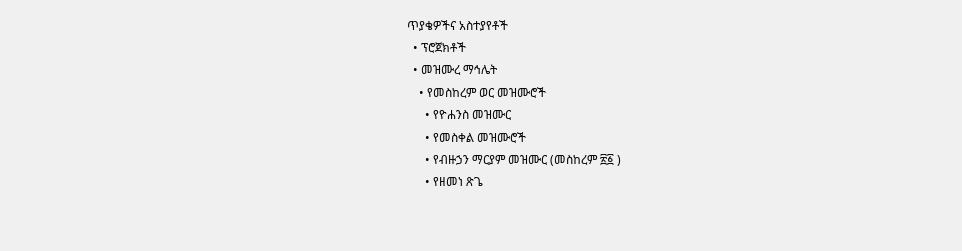ጥያቄዎችና አስተያየቶች
  • ፕሮጀክቶች
  • መዝሙረ ማኅሌት
    • የመስከረም ወር መዝሙሮች
      • የዮሐንስ መዝሙር
      • የመስቀል መዝሙሮች
      • የብዙኃን ማርያም መዝሙር (መስከረም ፳፩ )
      • የዘመነ ጽጌ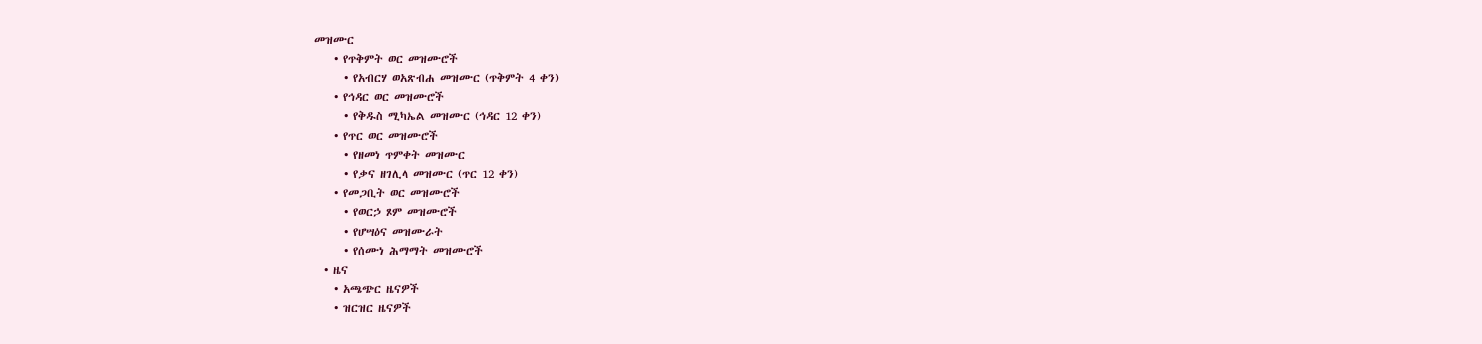መዝሙር
    • የጥቅምት ወር መዝሙሮች
      • የአብርሃ ወአጽብሐ መዝሙር (ጥቅምት 4 ቀን)
    • የኅዳር ወር መዝሙሮች
      • የቅዱስ ሚካኤል መዝሙር (ኅዳር 12 ቀን)
    • የጥር ወር መዝሙሮች
      • የዘመነ ጥምቀት መዝሙር
      • የቃና ዘገሊላ መዝሙር (ጥር 12 ቀን)
    • የመጋቢት ወር መዝሙሮች
      • የወርኃ ጾም መዝሙሮች
      • የሆሣዕና መዝሙራት
      • የሰሙነ ሕማማት መዝሙሮች
  • ዜና
    • አጫጭር ዜናዎች
    • ዝርዝር ዜናዎች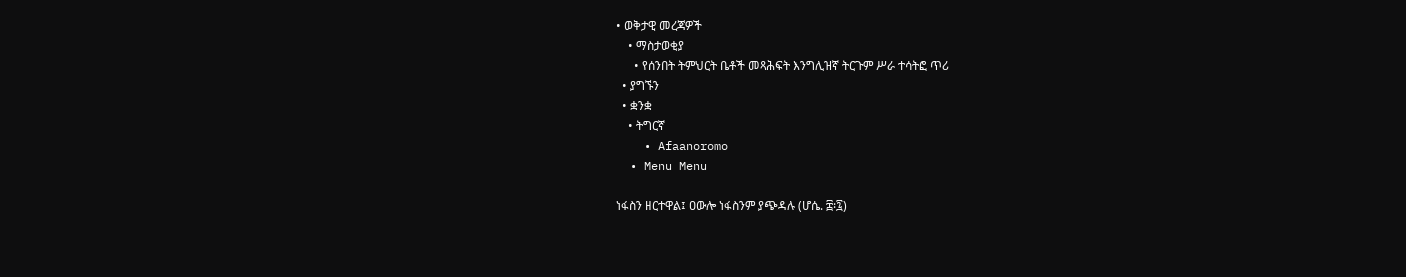• ወቅታዊ መረጃዎች
    • ማስታወቂያ
      • የሰንበት ትምህርት ቤቶች መጻሕፍት እንግሊዝኛ ትርጉም ሥራ ተሳትፎ ጥሪ
  • ያግኙን
  • ቋንቋ
    • ትግርኛ
    • Afaanoromo
  • Menu Menu

ነፋስን ዘርተዋል፤ ዐውሎ ነፋስንም ያጭዳሉ (ሆሴ. ፰፡፯)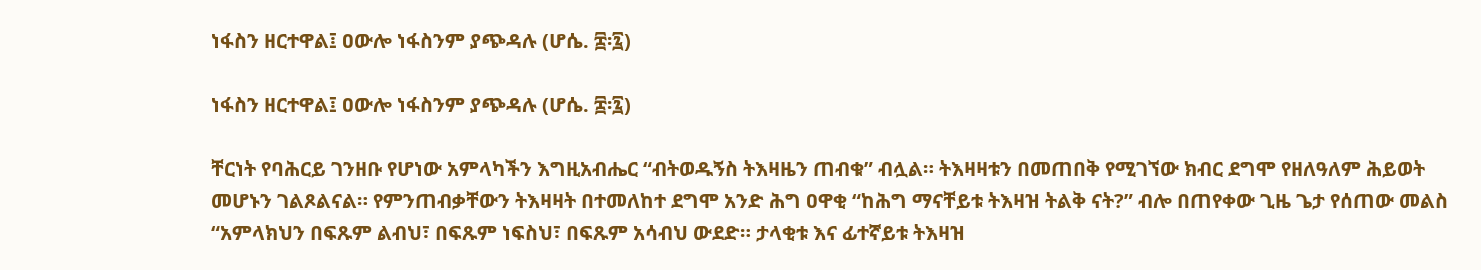ነፋስን ዘርተዋል፤ ዐውሎ ነፋስንም ያጭዳሉ (ሆሴ. ፰፡፯)

ነፋስን ዘርተዋል፤ ዐውሎ ነፋስንም ያጭዳሉ (ሆሴ. ፰፡፯)

ቸርነት የባሕርይ ገንዘቡ የሆነው አምላካችን እግዚአብሔር “ብትወዱኝስ ትእዛዜን ጠብቁ” ብሏል። ትእዛዛቱን በመጠበቅ የሚገኘው ክብር ደግሞ የዘለዓለም ሕይወት መሆኑን ገልጾልናል። የምንጠብቃቸውን ትእዛዛት በተመለከተ ደግሞ አንድ ሕግ ዐዋቂ “ከሕግ ማናቸይቱ ትእዛዝ ትልቅ ናት?” ብሎ በጠየቀው ጊዜ ጌታ የሰጠው መልስ “አምላክህን በፍጹም ልብህ፣ በፍጹም ነፍስህ፣ በፍጹም አሳብህ ውደድ። ታላቂቱ እና ፊተኛይቱ ትእዛዝ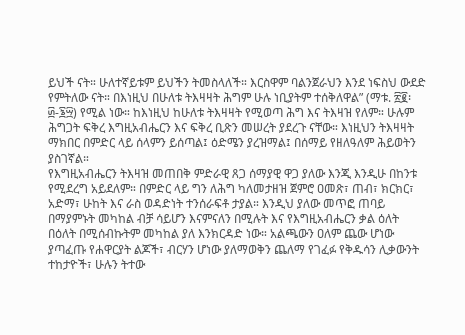ይህች ናት። ሁለተኛይቱም ይህችን ትመስላለች። እርስዋም ባልንጀራህን እንደ ነፍስህ ውደድ የምትለው ናት። በእነዚህ በሁለቱ ትእዛዛት ሕግም ሁሉ ነቢያትም ተሰቅለዋል” (ማቱ. ፳፪፡፴-፮፵) የሚል ነው። ከእነዚህ ከሁለቱ ትእዛዛት የሚወጣ ሕግ እና ትእዛዝ የለም። ሁሉም ሕግጋት ፍቅረ እግዚአብሔርን እና ፍቅረ ቢጽን መሠረት ያደረጉ ናቸው። እነዚህን ትእዛዛት ማክበር በምድር ላይ ሰላምን ይሰጣል፤ ዕድሜን ያረዝማል፤ በሰማይ የዘለዓለም ሕይወትን ያስገኛል።
የእግዚአብሔርን ትእዛዝ መጠበቅ ምድራዊ ጸጋ ሰማያዊ ዋጋ ያለው እንጂ እንዲሁ በከንቱ የሚደረግ አይደለም። በምድር ላይ ግን ለሕግ ካለመታዘዝ ጀምሮ ዐመጽ፣ ጠብ፣ ክርክር፣ አድማ፣ ሁከት እና ራስ ወዳድነት ተንሰራፍቶ ታያል። እንዲህ ያለው መጥፎ ጠባይ በማያምኑት መካከል ብቻ ሳይሆን እናምናለን በሚሉት እና የእግዚአብሔርን ቃል ዕለት በዕለት በሚሰብኩትም መካከል ያለ እንክርዳድ ነው። አልጫውን ዐለም ጨው ሆነው ያጣፈጡ የሐዋርያት ልጆች፣ ብርሃን ሆነው ያለማወቅን ጨለማ የገፈፉ የቅዱሳን ሊቃውንት ተከታዮች፣ ሁሉን ትተው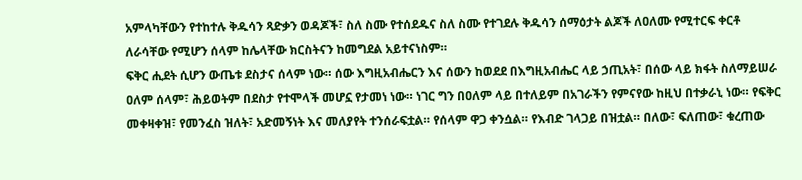አምላካቸውን የተከተሉ ቅዱሳን ጻድቃን ወዳጆች፣ ስለ ስሙ የተሰደዱና ስለ ስሙ የተገደሉ ቅዱሳን ሰማዕታት ልጆች ለዐለሙ የሚተርፍ ቀርቶ ለራሳቸው የሚሆን ሰላም ከሌላቸው ክርስትናን ከመግደል አይተናነስም።
ፍቅር ሒደት ሲሆን ውጤቱ ደስታና ሰላም ነው። ሰው እግዚአብሔርን እና ሰውን ከወደደ በእግዚአብሔር ላይ ኃጢአት፣ በሰው ላይ ክፋት ስለማይሠራ ዐለም ሰላም፣ ሕይወትም በደስታ የተሞላች መሆኗ የታመነ ነው። ነገር ግን በዐለም ላይ በተለይም በአገራችን የምናየው ከዚህ በተቃራኒ ነው። የፍቅር መቀዛቀዝ፣ የመንፈስ ዝለት፣ አድመኝነት እና መለያየት ተንሰራፍቷል። የሰላም ዋጋ ቀንሷል። የእብድ ገላጋይ በዝቷል። በለው፣ ፍለጠው፣ ቁረጠው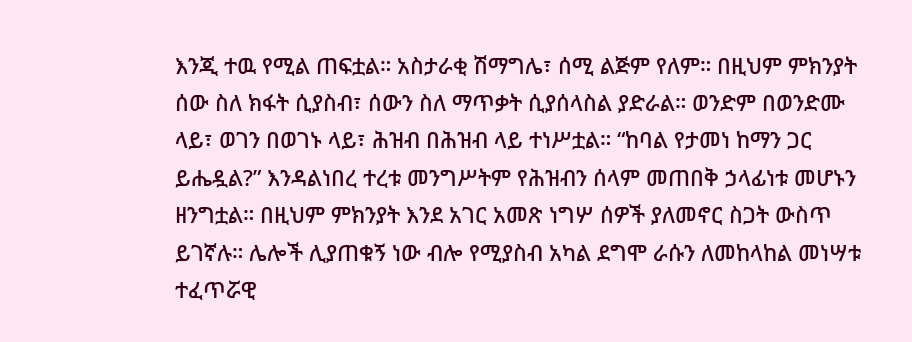እንጂ ተዉ የሚል ጠፍቷል። አስታራቂ ሽማግሌ፣ ሰሚ ልጅም የለም። በዚህም ምክንያት ሰው ስለ ክፋት ሲያስብ፣ ሰውን ስለ ማጥቃት ሲያሰላስል ያድራል። ወንድም በወንድሙ ላይ፣ ወገን በወገኑ ላይ፣ ሕዝብ በሕዝብ ላይ ተነሥቷል። “ከባል የታመነ ከማን ጋር ይሔዷል?” እንዳልነበረ ተረቱ መንግሥትም የሕዝብን ሰላም መጠበቅ ኃላፊነቱ መሆኑን ዘንግቷል። በዚህም ምክንያት እንደ አገር አመጽ ነግሦ ሰዎች ያለመኖር ስጋት ውስጥ ይገኛሉ። ሌሎች ሊያጠቁኝ ነው ብሎ የሚያስብ አካል ደግሞ ራሱን ለመከላከል መነሣቱ ተፈጥሯዊ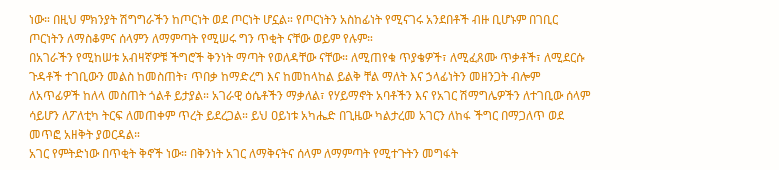ነው። በዚህ ምክንያት ሽግግራችን ከጦርነት ወደ ጦርነት ሆኗል። የጦርነትን አስከፊነት የሚናገሩ አንደበቶች ብዙ ቢሆኑም በገቢር ጦርነትን ለማስቆምና ሰላምን ለማምጣት የሚሠሩ ግን ጥቂት ናቸው ወይም የሉም።
በአገራችን የሚከሠቱ አብዛኛዎቹ ችግሮች ቅንነት ማጣት የወለዳቸው ናቸው። ለሚጠየቁ ጥያቄዎች፣ ለሚፈጸሙ ጥቃቶች፣ ለሚደርሱ ጉዳቶች ተገቢውን መልስ ከመስጠት፣ ጥበቃ ከማድረግ እና ከመከላከል ይልቅ ቸል ማለት እና ኃላፊነትን መዘንጋት ብሎም ለአጥፊዎች ከለላ መስጠት ጎልቶ ይታያል። አገራዊ ዕሴቶችን ማቃለል፣ የሃይማኖት አባቶችን እና የአገር ሽማግሌዎችን ለተገቢው ሰላም ሳይሆን ለፖለቲካ ትርፍ ለመጠቀም ጥረት ይደረጋል። ይህ ዐይነቱ አካሔድ በጊዜው ካልታረመ አገርን ለከፋ ችግር በማጋለጥ ወደ መጥፎ አዘቅት ያወርዳል።
አገር የምትድነው በጥቂት ቅኖች ነው። በቅንነት አገር ለማቅናትና ሰላም ለማምጣት የሚተጉትን መግፋት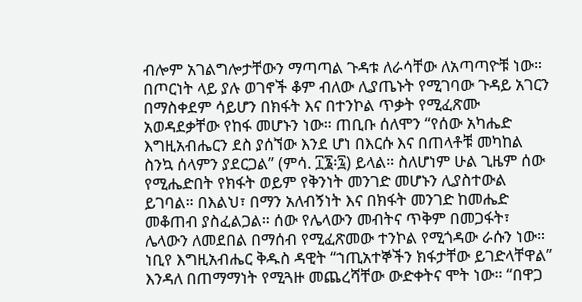ብሎም አገልግሎታቸውን ማጣጣል ጉዳቱ ለራሳቸው ለአጣጣዮቹ ነው። በጦርነት ላይ ያሉ ወገኖች ቆም ብለው ሊያጤኑት የሚገባው ጉዳይ አገርን በማስቀደም ሳይሆን በክፋት እና በተንኮል ጥቃት የሚፈጽሙ አወዳደቃቸው የከፋ መሆኑን ነው። ጠቢቡ ሰለሞን “የሰው አካሔድ እግዚአብሔርን ደስ ያሰኘው እንደ ሆነ በእርሱ እና በጠላቶቹ መካከል ስንኳ ሰላምን ያደርጋል” (ምሳ. ፲፮፡፯) ይላል። ስለሆነም ሁል ጊዜም ሰው የሚሔድበት የክፋት ወይም የቅንነት መንገድ መሆኑን ሊያስተውል ይገባል። በእልህ፣ በማን አለብኝነት እና በክፋት መንገድ ከመሔድ መቆጠብ ያስፈልጋል። ሰው የሌላውን መብትና ጥቅም በመጋፋት፣ ሌላውን ለመደበል በማሰብ የሚፈጽመው ተንኮል የሚጎዳው ራሱን ነው። ነቢየ እግዚአብሔር ቅዱስ ዳዊት “ኀጢአተኞችን ክፋታቸው ይገድላቸዋል” እንዳለ በጠማማነት የሚጓዙ መጨረሻቸው ውድቀትና ሞት ነው። “በዋጋ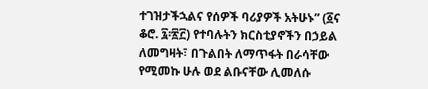ተገዝታችኋልና የሰዎች ባሪያዎች አትሁኑ” (፩ና ቆሮ. ፯፡፳፫) የተባሉትን ክርስቲያኖችን በኃይል ለመግዛት፣ በጉልበት ለማጥፋት በራሳቸው የሚመኩ ሁሉ ወደ ልቡናቸው ሊመለሱ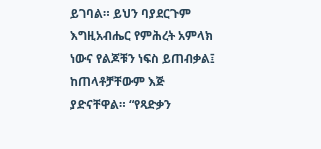ይገባል። ይህን ባያደርጉም እግዚአብሔር የምሕረት አምላክ ነውና የልጆቹን ነፍስ ይጠብቃል፤ ከጠላቶቻቸውም እጅ ያድናቸዋል። “የጻድቃን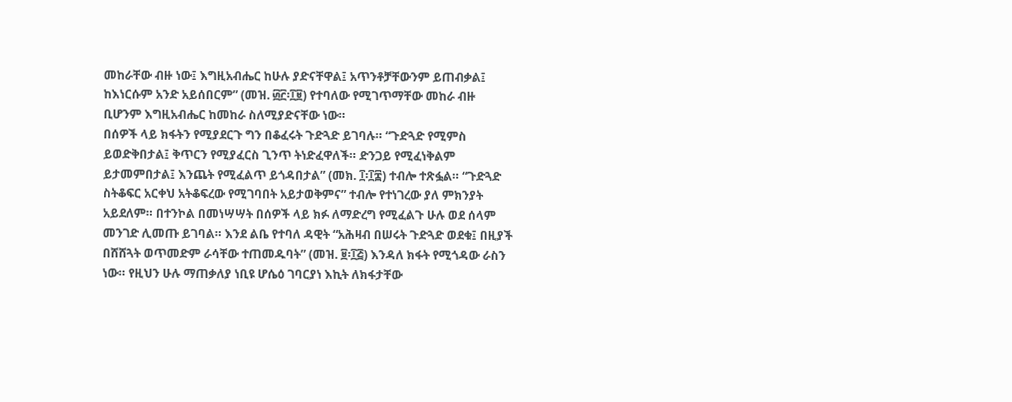መከራቸው ብዙ ነው፤ እግዚአብሔር ከሁሉ ያድናቸዋል፤ አጥንቶቻቸውንም ይጠብቃል፤ ከእነርሱም አንድ አይሰበርም” (መዝ. ፴፫፡፲፱) የተባለው የሚገጥማቸው መከራ ብዙ ቢሆንም እግዚአብሔር ከመከራ ስለሚያድናቸው ነው።
በሰዎች ላይ ክፋትን የሚያደርጉ ግን በቆፈሩት ጉድጓድ ይገባሉ። “ጉድጓድ የሚምስ ይወድቅበታል፤ ቅጥርን የሚያፈርስ ጊንጥ ትነድፈዋለች። ድንጋይ የሚፈነቅልም ይታመምበታል፤ እንጨት የሚፈልጥ ይጎዳበታል” (መክ. ፲፡፲፰) ተብሎ ተጽፏል። “ጉድጓድ ስትቆፍር አርቀህ አትቆፍረው የሚገባበት አይታወቅምና” ተብሎ የተነገረው ያለ ምክንያት አይደለም። በተንኮል በመነሣሣት በሰዎች ላይ ክፉ ለማድረግ የሚፈልጉ ሁሉ ወደ ሰላም መንገድ ሊመጡ ይገባል። እንደ ልቤ የተባለ ዳዊት “አሕዛብ በሠሩት ጉድጓድ ወደቁ፤ በዚያች በሸሸጓት ወጥመድም ራሳቸው ተጠመዱባት” (መዝ. ፱፡፲፭) እንዳለ ክፋት የሚጎዳው ራስን ነው። የዚህን ሁሉ ማጠቃለያ ነቢዩ ሆሴዕ ገባርያነ እኪት ለክፋታቸው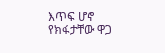እጥፍ ሆኖ የክፋታቸው ዋጋ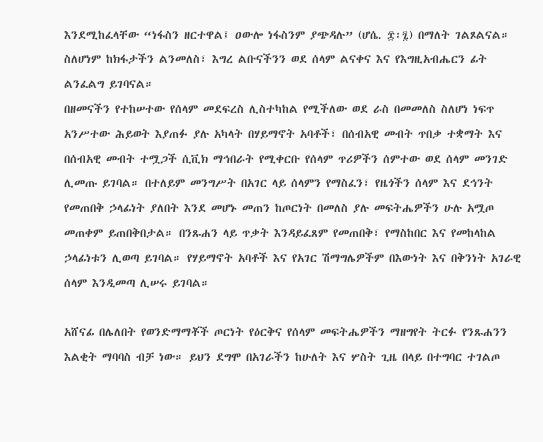እንደሚከፈላቸው “ነፋስን ዘርተዋል፤ ዐውሎ ነፋስንም ያጭዳሉ” (ሆሴ. ፰፡፯) በማለት ገልጾልናል። ስለሆነም ከክፋታችን ልንመለስ፣ እግረ ልቡናችንን ወደ ሰላም ልናቀና እና የእግዚአብሔርን ፊት ልንፈልግ ይገባናል።
በዘመናችን የተከሠተው የሰላም መደፍረስ ሊስተካከል የሚችለው ወደ ራስ በመመለስ ስለሆነ ነፍጥ አንሥተው ሕይወት እያጠፉ ያሉ አካላት በሃይማኖት አባቶች፣ በሰብአዊ መብት ጥበቃ ተቋማት እና በሰብአዊ መብት ተሟጋች ሲቪክ ማኅበራት የሚቀርቡ የሰላም ጥሪዎችን ሰምተው ወደ ሰላም መንገድ ሊመጡ ይገባል። በተለይም መንግሥት በአገር ላይ ሰላምን የማስፈን፣ የዜጎችን ሰላም እና ደኅንት የመጠበቅ ኃላፊነት ያለበት እንደ መሆኑ መጠን ከጦርነት በመለስ ያሉ መፍትሔዎችን ሁሉ አሟጦ መጠቀም ይጠበቅበታል። በንጹሐን ላይ ጥቃት እንዳይፈጸም የመጠበቅ፣ የማስከበር እና የመከላከል ኃላፊነቱን ሊወጣ ይገባል። የሃይማኖት አባቶች እና የአገር ሽማግሌዎችም በእውነት እና በቅንነት አገራዊ ሰላም እንዲመጣ ሊሠሩ ይገባል።

አሸናፊ በሌለበት የወንድማማቾች ጦርነት የዕርቅና የሰላም መፍትሔዎችን ማዘግየት ትርፉ የንጹሐንን እልቂት ማባባስ ብቻ ነው። ይህን ደግሞ በአገራችን ከሁለት እና ሦስት ጊዜ በላይ በተግባር ተገልጦ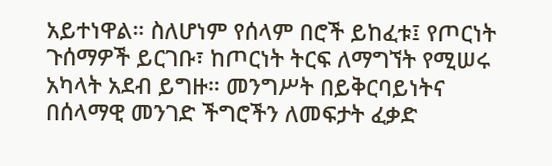አይተነዋል። ስለሆነም የሰላም በሮች ይከፈቱ፤ የጦርነት ጉሰማዎች ይርገቡ፣ ከጦርነት ትርፍ ለማግኘት የሚሠሩ አካላት አደብ ይግዙ። መንግሥት በይቅርባይነትና በሰላማዊ መንገድ ችግሮችን ለመፍታት ፈቃድ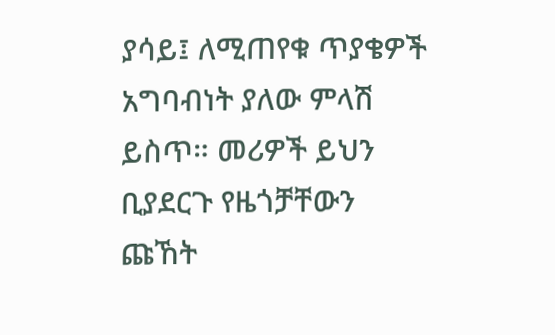ያሳይ፤ ለሚጠየቁ ጥያቄዎች አግባብነት ያለው ምላሽ ይስጥ። መሪዎች ይህን ቢያደርጉ የዜጎቻቸውን ጩኸት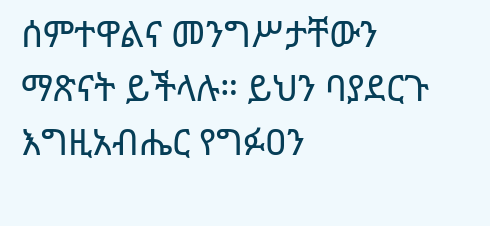ሰምተዋልና መንግሥታቸውን ማጽናት ይችላሉ። ይህን ባያደርጉ እግዚአብሔር የግፉዐን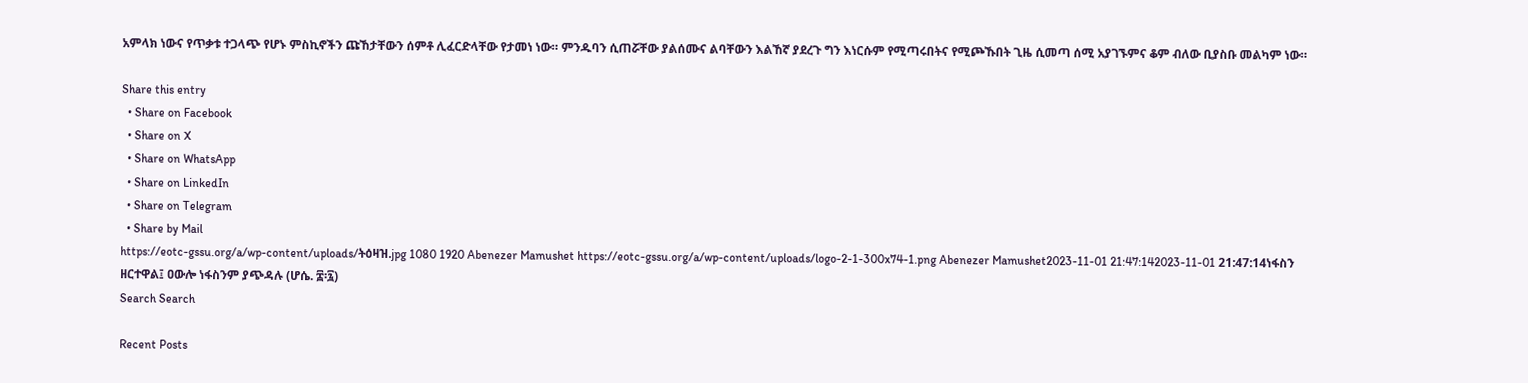አምላክ ነውና የጥቃቱ ተጋላጭ የሆኑ ምስኪኖችን ጩኸታቸውን ሰምቶ ሊፈርድላቸው የታመነ ነው። ምንዱባን ሲጠሯቸው ያልሰሙና ልባቸውን እልኸኛ ያደረጉ ግን እነርሱም የሚጣሩበትና የሚጮኹበት ጊዜ ሲመጣ ሰሚ አያገኙምና ቆም ብለው ቢያስቡ መልካም ነው።

Share this entry
  • Share on Facebook
  • Share on X
  • Share on WhatsApp
  • Share on LinkedIn
  • Share on Telegram
  • Share by Mail
https://eotc-gssu.org/a/wp-content/uploads/ትዕዛዝ.jpg 1080 1920 Abenezer Mamushet https://eotc-gssu.org/a/wp-content/uploads/logo-2-1-300x74-1.png Abenezer Mamushet2023-11-01 21:47:142023-11-01 21:47:14ነፋስን ዘርተዋል፤ ዐውሎ ነፋስንም ያጭዳሉ (ሆሴ. ፰፡፯)
Search Search

Recent Posts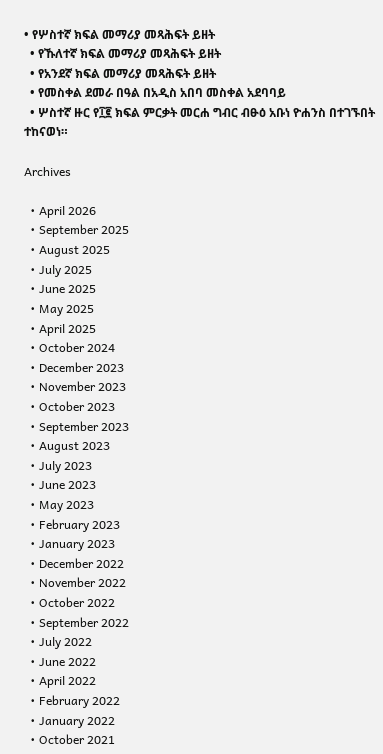• የሦስተኛ ክፍል መማሪያ መጻሕፍት ይዘት
  • የኹለተኛ ክፍል መማሪያ መጻሕፍት ይዘት
  • የአንደኛ ክፍል መማሪያ መጻሕፍት ይዘት
  • የመስቀል ደመራ በዓል በአዲስ አበባ መስቀል አደባባይ
  • ሦስተኛ ዙር የ፲፪ ክፍል ምርቃት መርሐ ግብር ብፁዕ አቡነ ዮሐንስ በተገኙበት ተከናወነ።

Archives

  • April 2026
  • September 2025
  • August 2025
  • July 2025
  • June 2025
  • May 2025
  • April 2025
  • October 2024
  • December 2023
  • November 2023
  • October 2023
  • September 2023
  • August 2023
  • July 2023
  • June 2023
  • May 2023
  • February 2023
  • January 2023
  • December 2022
  • November 2022
  • October 2022
  • September 2022
  • July 2022
  • June 2022
  • April 2022
  • February 2022
  • January 2022
  • October 2021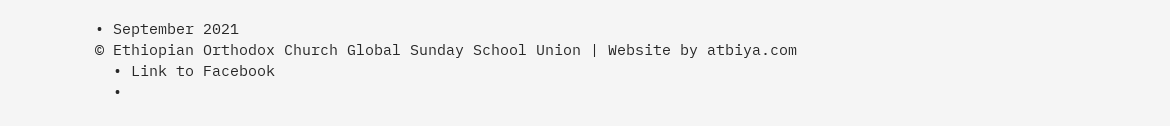• September 2021
© Ethiopian Orthodox Church Global Sunday School Union | Website by atbiya.com
  • Link to Facebook
  •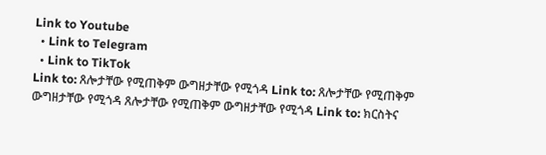Link to Youtube
  • Link to Telegram
  • Link to TikTok
Link to: ጸሎታቸው የሚጠቅም ውግዘታቸው የሚጎዳ Link to: ጸሎታቸው የሚጠቅም ውግዘታቸው የሚጎዳ ጸሎታቸው የሚጠቅም ውግዘታቸው የሚጎዳ Link to: ክርስትና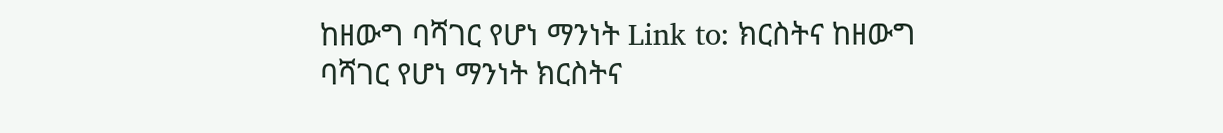ከዘውግ ባሻገር የሆነ ማንነት Link to: ክርስትና ከዘውግ ባሻገር የሆነ ማንነት ክርስትና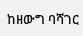ከዘውግ ባሻገር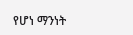የሆነ ማንነት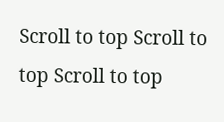Scroll to top Scroll to top Scroll to top